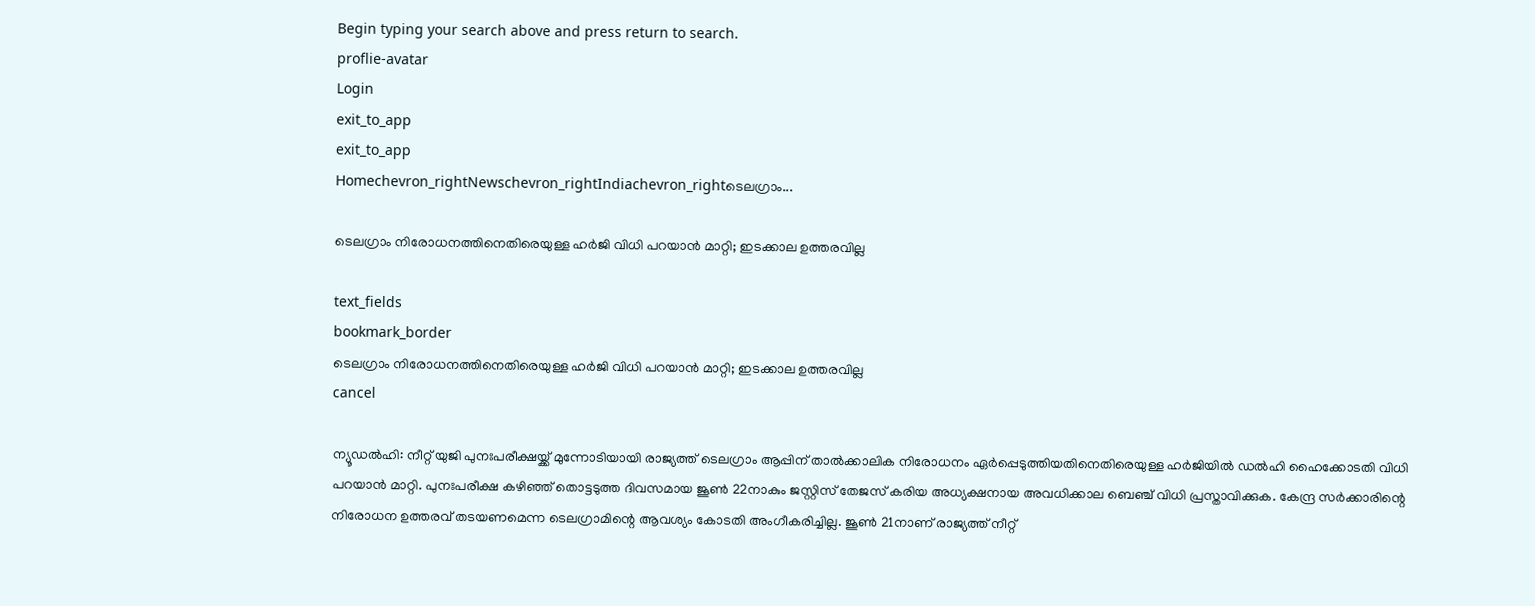Begin typing your search above and press return to search.
proflie-avatar
Login
exit_to_app
exit_to_app
Homechevron_rightNewschevron_rightIndiachevron_rightടെലഗ്രാം...

ടെലഗ്രാം നിരോധനത്തിനെതിരെയുള്ള ഹർജി വിധി പറയാൻ മാറ്റി; ഇടക്കാല ഉത്തരവില്ല

text_fields
bookmark_border
ടെലഗ്രാം നിരോധനത്തിനെതിരെയുള്ള ഹർജി വിധി പറയാൻ മാറ്റി; ഇടക്കാല ഉത്തരവില്ല
cancel

ന്യൂഡൽഹി: നീറ്റ് യുജി പുനഃപരീക്ഷയ്ക്ക് മുന്നോടിയായി രാജ്യത്ത് ടെലഗ്രാം ആപ്പിന് താൽക്കാലിക നിരോധനം ഏർപ്പെടുത്തിയതിനെതിരെയുള്ള ഹർജിയിൽ ഡൽഹി ഹൈക്കോടതി വിധി പറയാൻ മാറ്റി. പുനഃപരീക്ഷ കഴിഞ്ഞ് തൊട്ടടുത്ത ദിവസമായ ജൂൺ 22നാകും ജസ്റ്റിസ് തേജസ് കരിയ അധ്യക്ഷനായ അവധിക്കാല ബെഞ്ച് വിധി പ്രസ്താവിക്കുക. കേന്ദ്ര സർക്കാരിന്റെ നിരോധന ഉത്തരവ് തടയണമെന്ന ടെലഗ്രാമിന്റെ ആവശ്യം കോടതി അംഗീകരിച്ചില്ല. ജൂൺ 21നാണ് രാജ്യത്ത് നീറ്റ്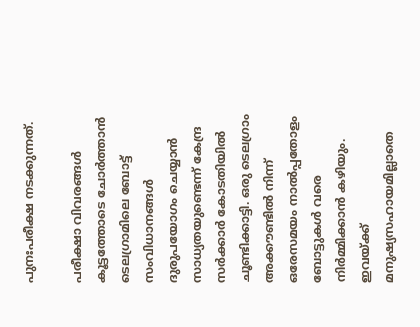പുനഃപരീക്ഷ നടക്കുന്നത്.

പരീക്ഷാ വിവരങ്ങൾ കൂട്ടത്തോടെ ചോർത്താൻ ടെലഗ്രാമിലെ ബോട്ട് സംവിധാനങ്ങൾ ദുരുപയോഗം ചെയ്യാൻ സാധ്യതയുണ്ടെന്ന് കേന്ദ്ര സർക്കാർ കോടതിയിൽ ചൂണ്ടിക്കാട്ടി. ഒരു ടെലഗ്രാം അക്കൗണ്ടിൽ നിന്ന് ഒരേസമയം നാൽപ്പതോളം ബോട്ടുകൾ വരെ നിർമ്മിക്കാൻ കഴിയും. ഇവയ്ക്ക് മനുഷ്യസഹായമില്ലാതെ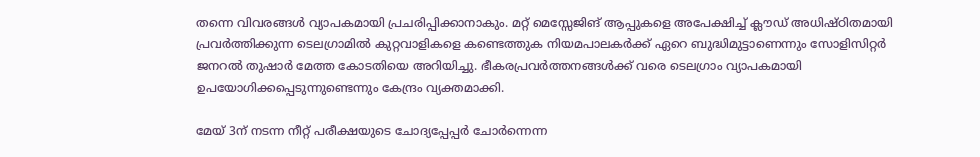തന്നെ വിവരങ്ങൾ വ്യാപകമായി പ്രചരിപ്പിക്കാനാകും. മറ്റ് മെസ്സേജിങ് ആപ്പുകളെ അപേക്ഷിച്ച് ക്ലൗഡ് അധിഷ്ഠിതമായി പ്രവർത്തിക്കുന്ന ടെലഗ്രാമിൽ കുറ്റവാളികളെ കണ്ടെത്തുക നിയമപാലകർക്ക് ഏറെ ബുദ്ധിമുട്ടാണെന്നും സോളിസിറ്റർ ജനറൽ തുഷാർ മേത്ത കോടതിയെ അറിയിച്ചു. ഭീകരപ്രവർത്തനങ്ങൾക്ക് വരെ ടെലഗ്രാം വ്യാപകമായി ഉപയോഗിക്കപ്പെടുന്നുണ്ടെന്നും കേന്ദ്രം വ്യക്തമാക്കി.

മേയ് 3ന് നടന്ന നീറ്റ് പരീക്ഷയുടെ ചോദ്യപ്പേപ്പർ ചോർന്നെന്ന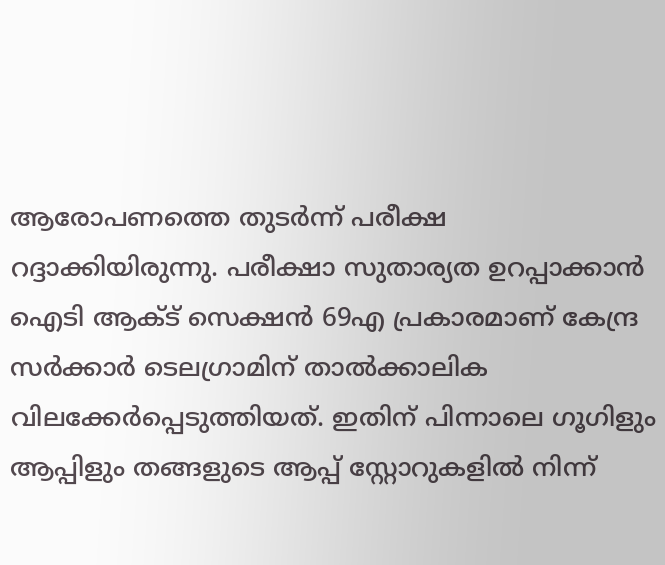ആരോപണത്തെ തുടർന്ന് പരീക്ഷ റദ്ദാക്കിയിരുന്നു. പരീക്ഷാ സുതാര്യത ഉറപ്പാക്കാൻ ഐടി ആക്ട് സെക്ഷൻ 69എ പ്രകാരമാണ് കേന്ദ്ര സർക്കാർ ടെലഗ്രാമിന് താൽക്കാലിക വിലക്കേർപ്പെടുത്തിയത്. ഇതിന് പിന്നാലെ ഗൂഗിളും ആപ്പിളും തങ്ങളുടെ ആപ്പ് സ്റ്റോറുകളിൽ നിന്ന്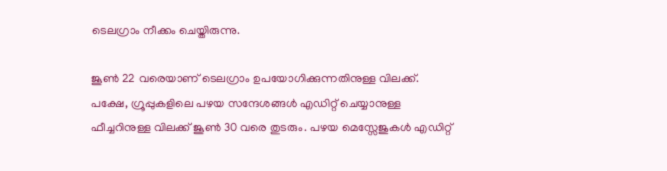ടെലഗ്രാം നീക്കം ചെയ്തിരുന്നു.

ജൂൺ 22 വരെയാണ് ടെലഗ്രാം ഉപയോഗിക്കുന്നതിനുള്ള വിലക്ക്. പക്ഷേ, ഗ്രൂപ്പുകളിലെ പഴയ സന്ദേശങ്ങൾ എഡിറ്റ് ചെയ്യാനുള്ള ഫീച്ചറിനുള്ള വിലക്ക് ജൂൺ 30 വരെ തുടരും. പഴയ മെസ്സേജുകൾ എഡിറ്റ്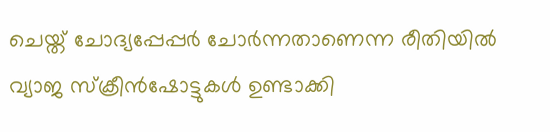ചെയ്ത് ചോദ്യപ്പേപ്പർ ചോർന്നതാണെന്ന രീതിയിൽ വ്യാജ സ്ക്രീൻഷോട്ടുകൾ ഉണ്ടാക്കി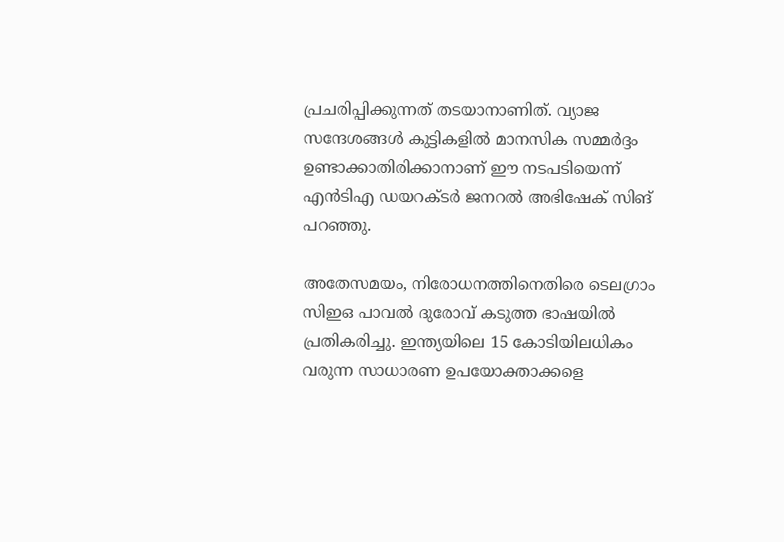പ്രചരിപ്പിക്കുന്നത് തടയാനാണിത്. വ്യാജ സന്ദേശങ്ങൾ കുട്ടികളിൽ മാനസിക സമ്മർദ്ദം ഉണ്ടാക്കാതിരിക്കാനാണ് ഈ നടപടിയെന്ന് എൻടിഎ ഡയറക്ടർ ജനറൽ അഭിഷേക് സിങ് പറഞ്ഞു.

അതേസമയം, നിരോധനത്തിനെതിരെ ടെലഗ്രാം സിഇഒ പാവൽ ദുരോവ് കടുത്ത ഭാഷയിൽ പ്രതികരിച്ചു. ഇന്ത്യയിലെ 15 കോടിയിലധികം വരുന്ന സാധാരണ ഉപയോക്താക്കളെ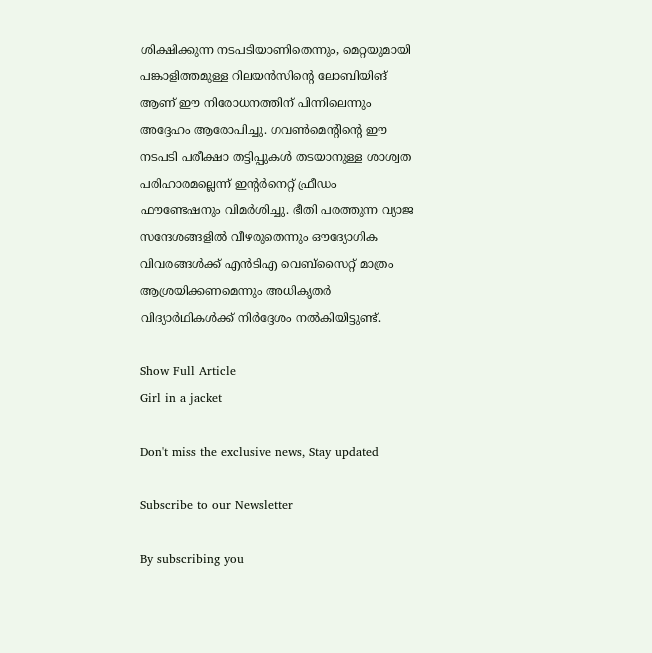ശിക്ഷിക്കുന്ന നടപടിയാണിതെന്നും, മെറ്റയുമായി പങ്കാളിത്തമുള്ള റിലയൻസിന്റെ ലോബിയിങ് ആണ് ഈ നിരോധനത്തിന് പിന്നിലെന്നും അദ്ദേഹം ആരോപിച്ചു. ഗവൺമെന്റിന്റെ ഈ നടപടി പരീക്ഷാ തട്ടിപ്പുകൾ തടയാനുള്ള ശാശ്വത പരിഹാരമല്ലെന്ന് ഇന്റർനെറ്റ് ഫ്രീഡം ഫൗണ്ടേഷനും വിമർശിച്ചു. ഭീതി പരത്തുന്ന വ്യാജ സന്ദേശങ്ങളിൽ വീഴരുതെന്നും ഔദ്യോഗിക വിവരങ്ങൾക്ക് എൻടിഎ വെബ്സൈറ്റ് മാത്രം ആശ്രയിക്കണമെന്നും അധികൃതർ വിദ്യാർഥികൾക്ക് നിർദ്ദേശം നൽകിയിട്ടുണ്ട്.

Show Full Article
Girl in a jacket

Don't miss the exclusive news, Stay updated

Subscribe to our Newsletter

By subscribing you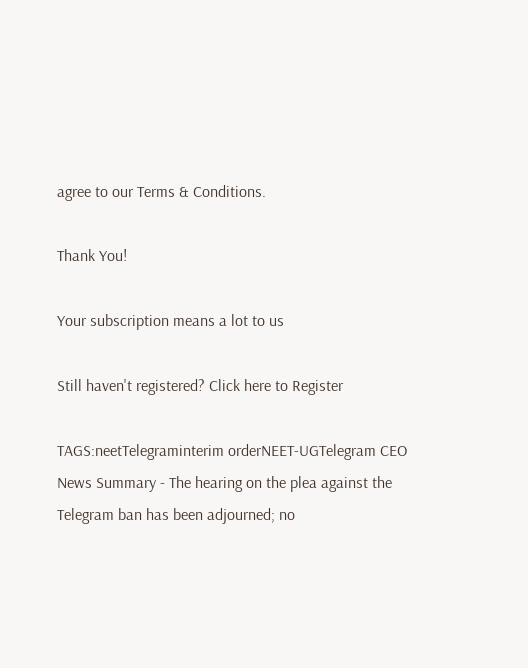agree to our Terms & Conditions.

Thank You!

Your subscription means a lot to us

Still haven't registered? Click here to Register

TAGS:neetTelegraminterim orderNEET-UGTelegram CEO
News Summary - The hearing on the plea against the Telegram ban has been adjourned; no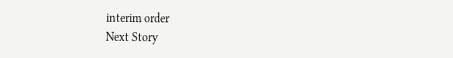interim order
Next Story